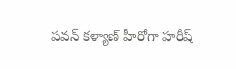పవన్ కళ్యాణ్ హీరోగా హరీష్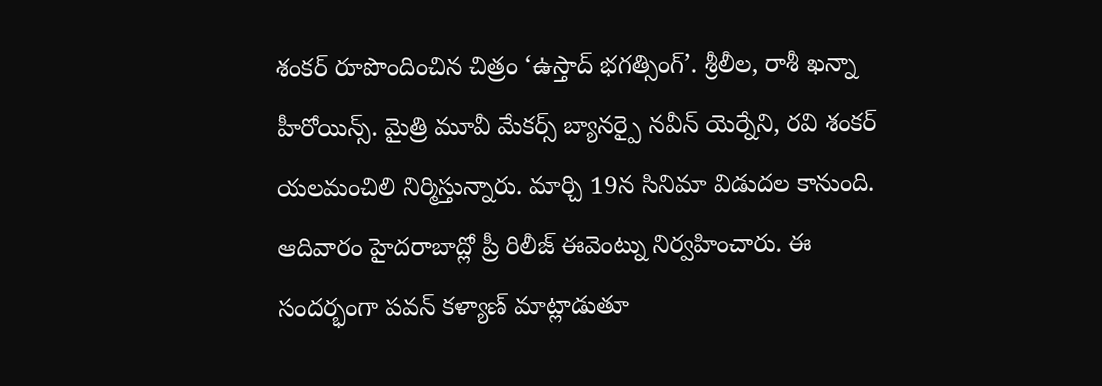శంకర్ రూపొందించిన చిత్రం ‘ఉస్తాద్ భగత్సింగ్’. శ్రీలీల, రాశీ ఖన్నా హీరోయిన్స్. మైత్రి మూవీ మేకర్స్ బ్యానర్పై నవీన్ యెర్నేని, రవి శంకర్ యలమంచిలి నిర్మిస్తున్నారు. మార్చి 19న సినిమా విడుదల కానుంది. ఆదివారం హైదరాబాద్లో ప్రీ రిలీజ్ ఈవెంట్ను నిర్వహించారు. ఈ సందర్భంగా పవన్ కళ్యాణ్ మాట్లాడుతూ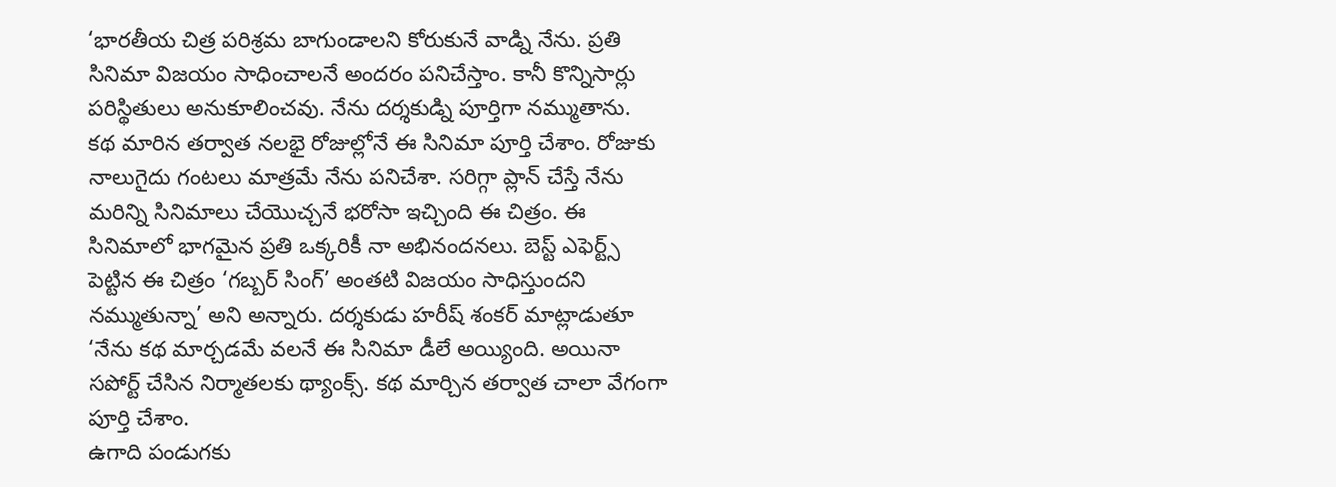‘భారతీయ చిత్ర పరిశ్రమ బాగుండాలని కోరుకునే వాడ్ని నేను. ప్రతి సినిమా విజయం సాధించాలనే అందరం పనిచేస్తాం. కానీ కొన్నిసార్లు పరిస్థితులు అనుకూలించవు. నేను దర్శకుడ్ని పూర్తిగా నమ్ముతాను.
కథ మారిన తర్వాత నలభై రోజుల్లోనే ఈ సినిమా పూర్తి చేశాం. రోజుకు నాలుగైదు గంటలు మాత్రమే నేను పనిచేశా. సరిగ్గా ప్లాన్ చేస్తే నేను మరిన్ని సినిమాలు చేయొచ్చనే భరోసా ఇచ్చింది ఈ చిత్రం. ఈ సినిమాలో భాగమైన ప్రతి ఒక్కరికీ నా అభినందనలు. బెస్ట్ ఎఫెర్ట్స్ పెట్టిన ఈ చిత్రం ‘గబ్బర్ సింగ్’ అంతటి విజయం సాధిస్తుందని నమ్ముతున్నా’ అని అన్నారు. దర్శకుడు హరీష్ శంకర్ మాట్లాడుతూ ‘నేను కథ మార్చడమే వలనే ఈ సినిమా డీలే అయ్యింది. అయినా సపోర్ట్ చేసిన నిర్మాతలకు థ్యాంక్స్. కథ మార్చిన తర్వాత చాలా వేగంగా పూర్తి చేశాం.
ఉగాది పండుగకు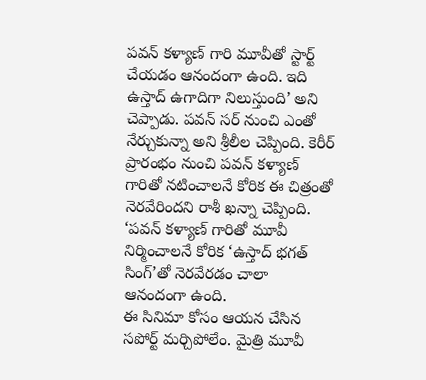పవన్ కళ్యాణ్ గారి మూవీతో స్టార్ట్ చేయడం ఆనందంగా ఉంది. ఇది ఉస్తాద్ ఉగాదిగా నిలుస్తుంది’ అని చెప్పాడు. పవన్ సర్ నుంచి ఎంతో నేర్చుకున్నా అని శ్రీలీల చెప్పింది. కెరీర్ ప్రారంభం నుంచి పవన్ కళ్యాణ్ గారితో నటించాలనే కోరిక ఈ చిత్రంతో నెరవేరిందని రాశీ ఖన్నా చెప్పింది. ‘పవన్ కళ్యాణ్ గారితో మూవీ నిర్మించాలనే కోరిక ‘ఉస్తాద్ భగత్ సింగ్’తో నెరవేరడం చాలా ఆనందంగా ఉంది.
ఈ సినిమా కోసం ఆయన చేసిన సపోర్ట్ మర్చిపోలేం. మైత్రి మూవీ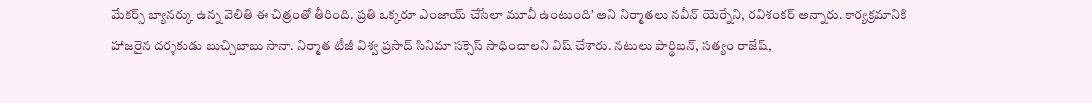మేకర్స్ బ్యానర్కు ఉన్న వెలితి ఈ చిత్రంతో తీరింది. ప్రతి ఒక్కరూ ఎంజాయ్ చేసేలా మూవీ ఉంటుంది’ అని నిర్మాతలు నవీన్ యెర్నేని, రవిశంకర్ అన్నారు. కార్యక్రమానికి హాజరైన దర్శకుడు బుచ్చిబాబు సానా. నిర్మాత టీజీ విశ్వ ప్రసాద్ సినిమా సక్సెస్ సాధించాలని విష్ చేశారు. నటులు పార్థిబన్, సత్యం రాజేష్,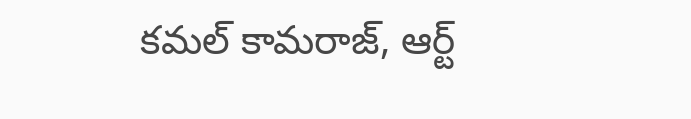కమల్ కామరాజ్, ఆర్ట్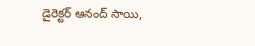డైరెక్టర్ ఆనంద్ సాయి,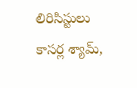లిరిసిస్టులు కాసర్ల శ్యామ్,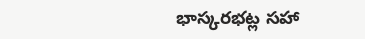భాస్కరభట్ల సహా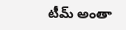టీమ్ అంతా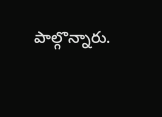పాల్గొన్నారు.